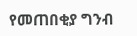የመጠበቂያ ግንብ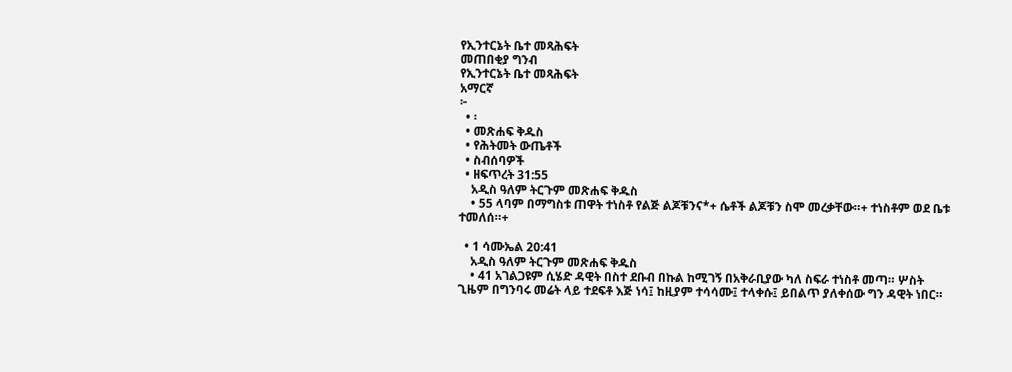የኢንተርኔት ቤተ መጻሕፍት
መጠበቂያ ግንብ
የኢንተርኔት ቤተ መጻሕፍት
አማርኛ
፦
  • ፡
  • መጽሐፍ ቅዱስ
  • የሕትመት ውጤቶች
  • ስብሰባዎች
  • ዘፍጥረት 31:55
    አዲስ ዓለም ትርጉም መጽሐፍ ቅዱስ
    • 55 ላባም በማግስቱ ጠዋት ተነስቶ የልጅ ልጆቹንና*+ ሴቶች ልጆቹን ስሞ መረቃቸው።+ ተነስቶም ወደ ቤቱ ተመለሰ።+

  • 1 ሳሙኤል 20:41
    አዲስ ዓለም ትርጉም መጽሐፍ ቅዱስ
    • 41 አገልጋዩም ሲሄድ ዳዊት በስተ ደቡብ በኩል ከሚገኝ በአቅራቢያው ካለ ስፍራ ተነስቶ መጣ። ሦስት ጊዜም በግንባሩ መሬት ላይ ተደፍቶ እጅ ነሳ፤ ከዚያም ተሳሳሙ፤ ተላቀሱ፤ ይበልጥ ያለቀሰው ግን ዳዊት ነበር።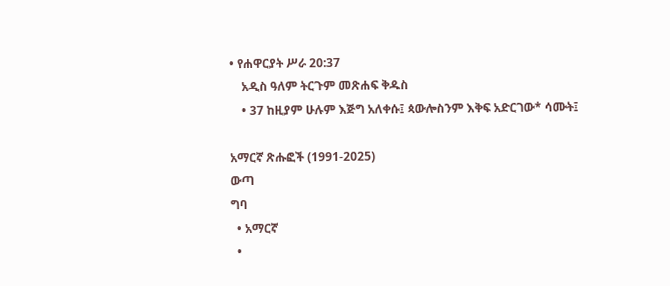• የሐዋርያት ሥራ 20:37
    አዲስ ዓለም ትርጉም መጽሐፍ ቅዱስ
    • 37 ከዚያም ሁሉም እጅግ አለቀሱ፤ ጳውሎስንም እቅፍ አድርገው* ሳሙት፤

አማርኛ ጽሑፎች (1991-2025)
ውጣ
ግባ
  • አማርኛ
  •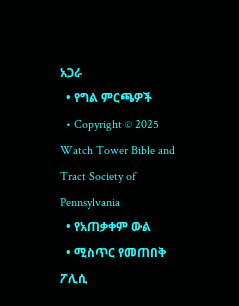አጋራ
  • የግል ምርጫዎች
  • Copyright © 2025 Watch Tower Bible and Tract Society of Pennsylvania
  • የአጠቃቀም ውል
  • ሚስጥር የመጠበቅ ፖሊሲ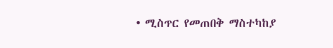• ሚስጥር የመጠበቅ ማስተካከያ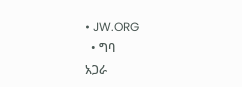• JW.ORG
  • ግባ
አጋራ